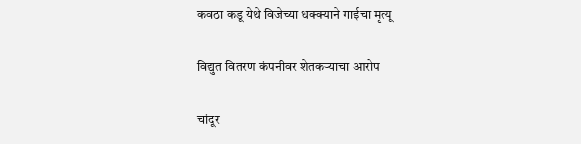कवठा कडू येथे विजेच्या धक्क्याने गाईचा मृत्यू

विद्युत वितरण कंपनीवर शेतकर्‍याचा आरोप

चांदूर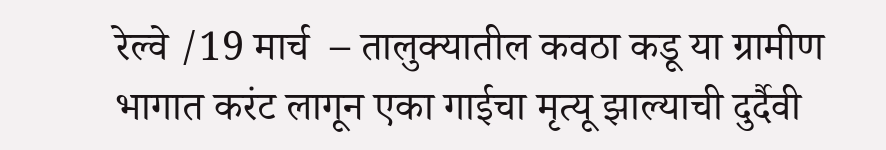रेल्वे /19 मार्च  – तालुक्यातील कवठा कडू या ग्रामीण भागात करंट लागून एका गाईचा मृत्यू झाल्याची दुर्दैवी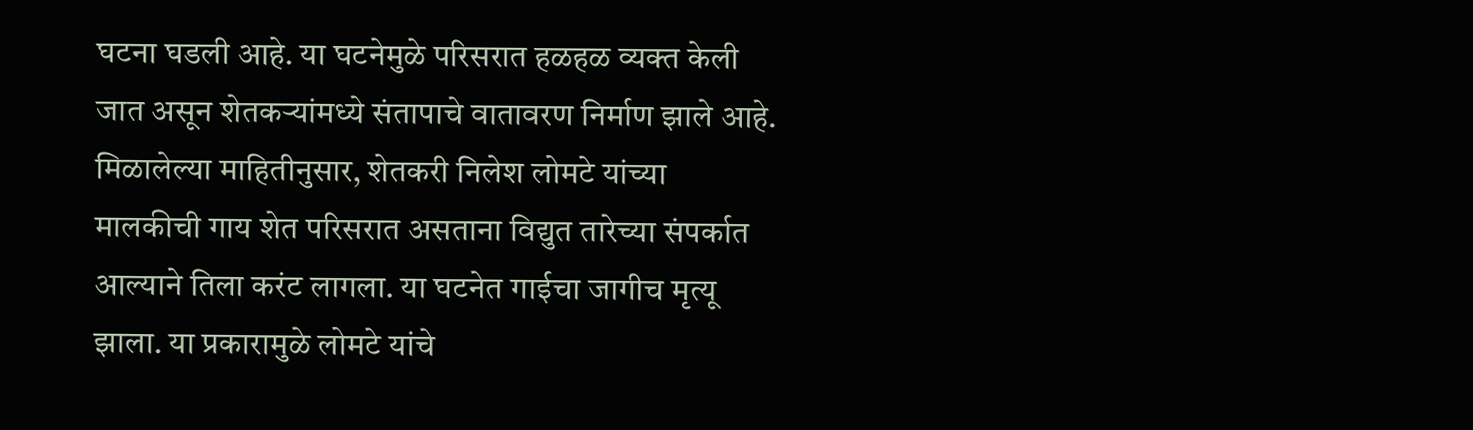घटना घडली आहे. या घटनेमुळे परिसरात हळहळ व्यक्त केली जात असून शेतकर्‍यांमध्ये संतापाचे वातावरण निर्माण झाले आहे. मिळालेल्या माहितीनुसार, शेतकरी निलेश लोमटे यांच्या मालकीची गाय शेत परिसरात असताना विद्युत तारेच्या संपर्कात आल्याने तिला करंट लागला. या घटनेत गाईचा जागीच मृत्यू झाला. या प्रकारामुळे लोमटे यांचे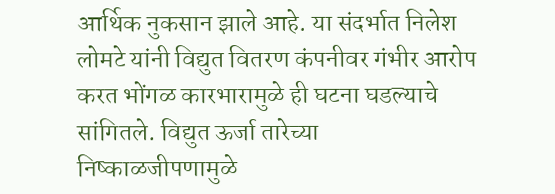आर्थिक नुकसान झाले आहे. या संदर्भात निलेश लोमटे यांनी विद्युत वितरण कंपनीवर गंभीर आरोप करत भोंगळ कारभारामुळे ही घटना घडल्याचे सांगितले. विद्युत ऊर्जा तारेच्या निष्काळजीपणामुळे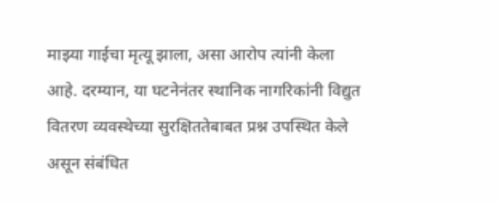माझ्या गाईचा मृत्यू झाला, असा आरोप त्यांनी केला आहे. दरम्यान, या घटनेनंतर स्थानिक नागरिकांनी विद्युत वितरण व्यवस्थेच्या सुरक्षिततेबाबत प्रश्न उपस्थित केले असून संबंधित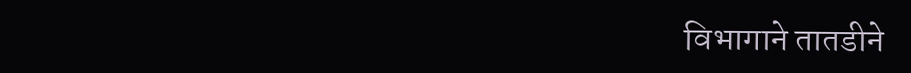विभागाने तातडीने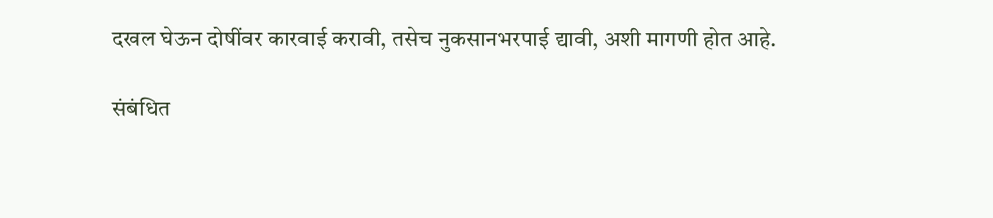दखल घेऊन दोषींवर कारवाई करावी, तसेच नुकसानभरपाई द्यावी, अशी मागणी होत आहे.

संबंधित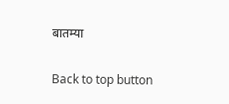बातम्या

Back to top button